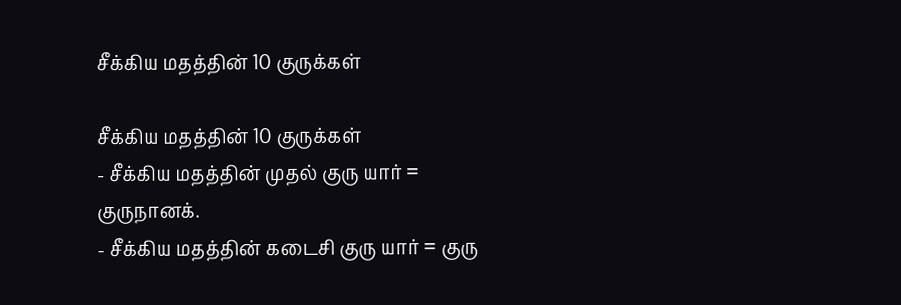சீக்கிய மதத்தின் 10 குருக்கள்

சீக்கிய மதத்தின் 10 குருக்கள்
- சீக்கிய மதத்தின் முதல் குரு யார் = குருநானக்.
- சீக்கிய மதத்தின் கடைசி குரு யார் = குரு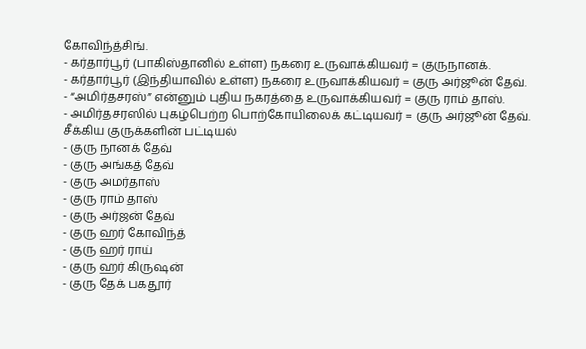கோவிந்த்சிங்.
- கர்தார்பூர் (பாகிஸ்தானில் உள்ள) நகரை உருவாக்கியவர் = குருநானக்.
- கர்தார்பூர் (இந்தியாவில் உள்ள) நகரை உருவாக்கியவர் = குரு அர்ஜூன் தேவ்.
- “அமிர்தசரஸ்” என்னும் புதிய நகரத்தை உருவாக்கியவர் = குரு ராம் தாஸ்.
- அமிர்தசரஸில் புகழ்பெற்ற பொற்கோயிலைக் கட்டியவர் = குரு அர்ஜூன் தேவ்.
சீக்கிய குருக்களின் பட்டியல்
- குரு நானக் தேவ்
- குரு அங்கத் தேவ்
- குரு அமர்தாஸ்
- குரு ராம் தாஸ்
- குரு அர்ஜன் தேவ்
- குரு ஹர் கோவிந்த்
- குரு ஹர் ராய்
- குரு ஹர் கிருஷன்
- குரு தேக் பகதூர்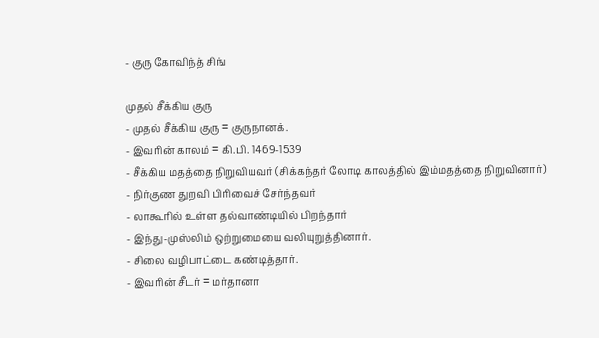- குரு கோவிந்த் சிங்

முதல் சீக்கிய குரு
- முதல் சீக்கிய குரு = குருநானக்.
- இவரின் காலம் = கி.பி. 1469-1539
- சீக்கிய மதத்தை நிறுவியவர் (சிக்கந்தர் லோடி காலத்தில் இம்மதத்தை நிறுவினார்)
- நிர்குண துறவி பிரிவைச் சேர்ந்தவர்
- லாகூரில் உள்ள தல்வாண்டியில் பிறந்தார்
- இந்து-முஸ்லிம் ஒற்றுமையை வலியுறுத்தினார்.
- சிலை வழிபாட்டை கண்டித்தார்.
- இவரின் சீடர் = மர்தானா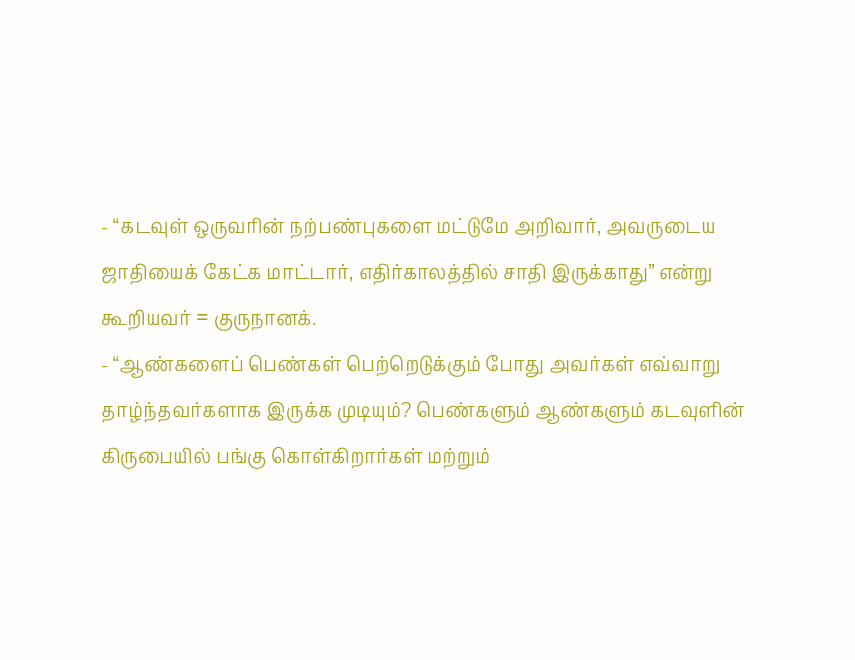- “கடவுள் ஒருவரின் நற்பண்புகளை மட்டுமே அறிவார், அவருடைய ஜாதியைக் கேட்க மாட்டார், எதிர்காலத்தில் சாதி இருக்காது” என்று கூறியவர் = குருநானக்.
- “ஆண்களைப் பெண்கள் பெற்றெடுக்கும் போது அவர்கள் எவ்வாறு தாழ்ந்தவர்களாக இருக்க முடியும்? பெண்களும் ஆண்களும் கடவுளின் கிருபையில் பங்கு கொள்கிறார்கள் மற்றும்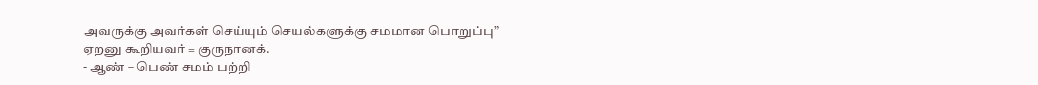அவருக்கு அவர்கள் செய்யும் செயல்களுக்கு சமமான பொறுப்பு” ஏறனு கூறியவர் = குருநானக்.
- ஆண் – பெண் சமம் பற்றி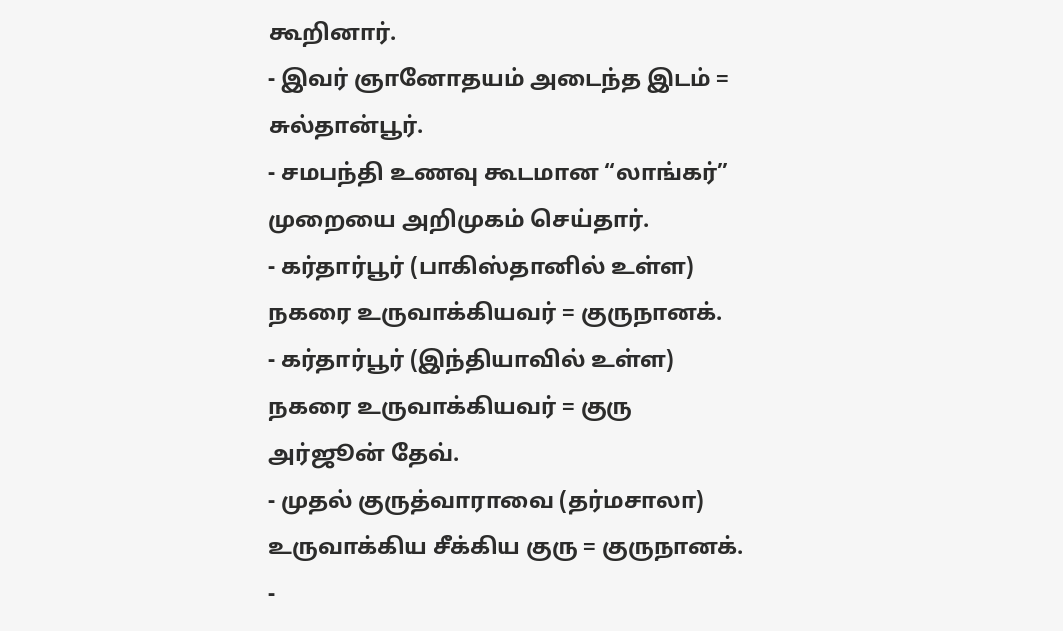கூறினார்.
- இவர் ஞானோதயம் அடைந்த இடம் = சுல்தான்பூர்.
- சமபந்தி உணவு கூடமான “லாங்கர்” முறையை அறிமுகம் செய்தார்.
- கர்தார்பூர் (பாகிஸ்தானில் உள்ள) நகரை உருவாக்கியவர் = குருநானக்.
- கர்தார்பூர் (இந்தியாவில் உள்ள) நகரை உருவாக்கியவர் = குரு அர்ஜூன் தேவ்.
- முதல் குருத்வாராவை (தர்மசாலா) உருவாக்கிய சீக்கிய குரு = குருநானக்.
-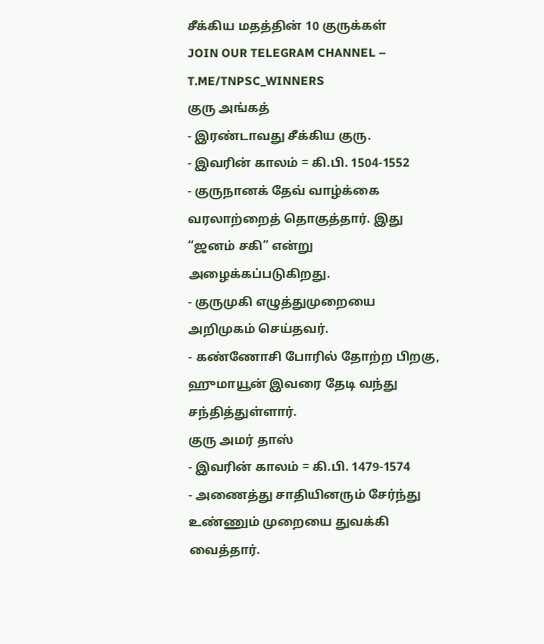சீக்கிய மதத்தின் 10 குருக்கள்
JOIN OUR TELEGRAM CHANNEL – T.ME/TNPSC_WINNERS
குரு அங்கத்
- இரண்டாவது சீக்கிய குரு.
- இவரின் காலம் = கி.பி. 1504-1552
- குருநானக் தேவ் வாழ்க்கை வரலாற்றைத் தொகுத்தார். இது “ஜனம் சகி” என்று அழைக்கப்படுகிறது.
- குருமுகி எழுத்துமுறையை அறிமுகம் செய்தவர்.
- கண்ணோசி போரில் தோற்ற பிறகு, ஹுமாயூன் இவரை தேடி வந்து சந்தித்துள்ளார்.
குரு அமர் தாஸ்
- இவரின் காலம் = கி.பி. 1479-1574
- அணைத்து சாதியினரும் சேர்ந்து உண்ணும் முறையை துவக்கி வைத்தார்.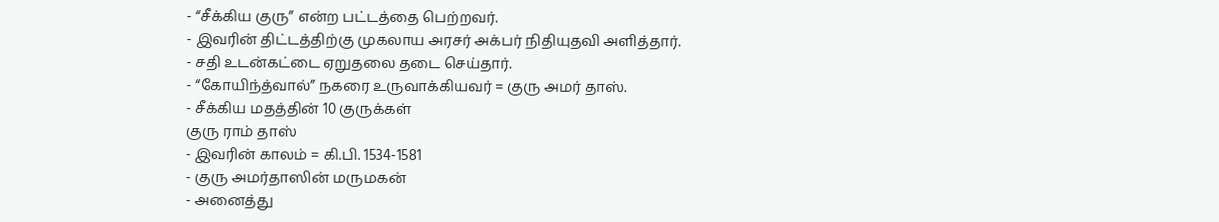- “சீக்கிய குரு” என்ற பட்டத்தை பெற்றவர்.
- இவரின் திட்டத்திற்கு முகலாய அரசர் அக்பர் நிதியுதவி அளித்தார்.
- சதி உடன்கட்டை ஏறுதலை தடை செய்தார்.
- “கோயிந்த்வால்” நகரை உருவாக்கியவர் = குரு அமர் தாஸ்.
- சீக்கிய மதத்தின் 10 குருக்கள்
குரு ராம் தாஸ்
- இவரின் காலம் = கி.பி. 1534-1581
- குரு அமர்தாஸின் மருமகன்
- அனைத்து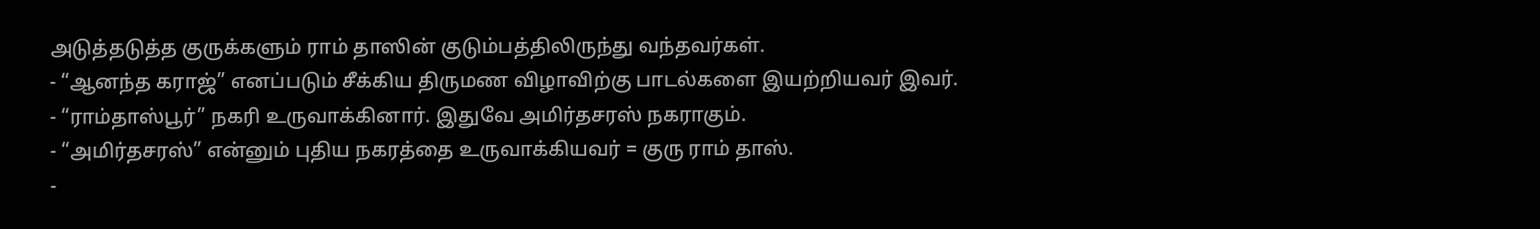அடுத்தடுத்த குருக்களும் ராம் தாஸின் குடும்பத்திலிருந்து வந்தவர்கள்.
- “ஆனந்த கராஜ்” எனப்படும் சீக்கிய திருமண விழாவிற்கு பாடல்களை இயற்றியவர் இவர்.
- “ராம்தாஸ்பூர்” நகரி உருவாக்கினார். இதுவே அமிர்தசரஸ் நகராகும்.
- “அமிர்தசரஸ்” என்னும் புதிய நகரத்தை உருவாக்கியவர் = குரு ராம் தாஸ்.
-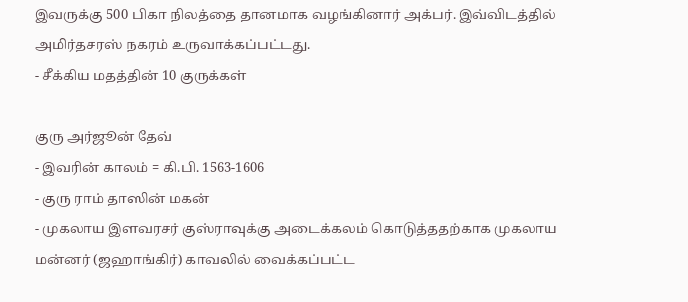இவருக்கு 500 பிகா நிலத்தை தானமாக வழங்கினார் அக்பர். இவ்விடத்தில் அமிர்தசரஸ் நகரம் உருவாக்கப்பட்டது.
- சீக்கிய மதத்தின் 10 குருக்கள்

குரு அர்ஜூன் தேவ்
- இவரின் காலம் = கி.பி. 1563-1606
- குரு ராம் தாஸின் மகன்
- முகலாய இளவரசர் குஸ்ராவுக்கு அடைக்கலம் கொடுத்ததற்காக முகலாய மன்னர் (ஜஹாங்கிர்) காவலில் வைக்கப்பட்ட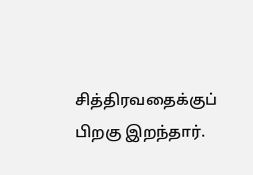சித்திரவதைக்குப் பிறகு இறந்தார்.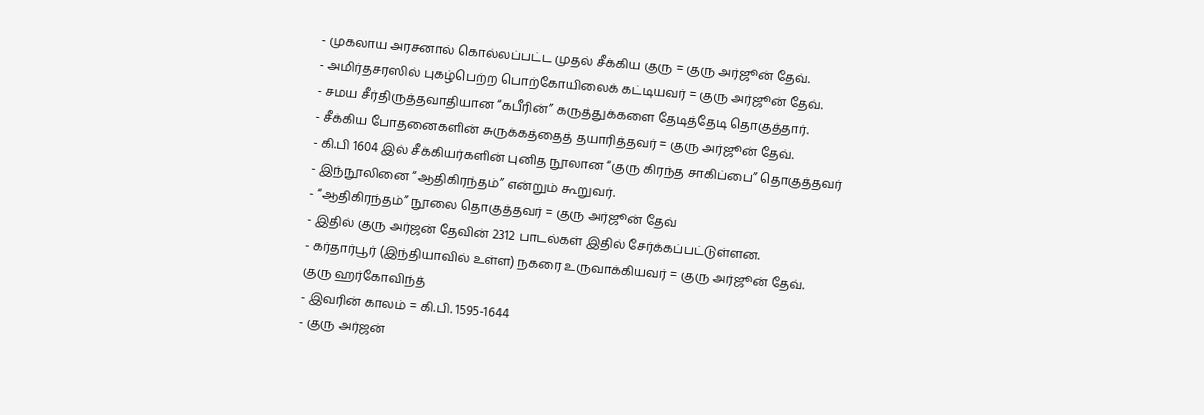- முகலாய அரசனால் கொல்லப்பட்ட முதல் சீக்கிய குரு = குரு அர்ஜூன் தேவ்.
- அமிர்தசரஸில் புகழ்பெற்ற பொற்கோயிலைக் கட்டியவர் = குரு அர்ஜூன் தேவ்.
- சமய சீர்திருத்தவாதியான “கபீரின்” கருத்துக்களை தேடித்தேடி தொகுத்தார்.
- சீக்கிய போதனைகளின் சுருக்கத்தைத் தயாரித்தவர் = குரு அர்ஜூன் தேவ்.
- கி.பி 1604 இல் சீக்கியர்களின் புனித நூலான “குரு கிரந்த சாகிப்பை” தொகுத்தவர்
- இந்நூலினை “ஆதிகிரந்தம்” என்றும் கூறுவர்.
- “ஆதிகிரந்தம்” நூலை தொகுத்தவர் = குரு அர்ஜூன் தேவ்
- இதில் குரு அர்ஜன் தேவின் 2312 பாடல்கள் இதில் சேர்க்கப்பட்டுள்ளன.
- கர்தார்பூர் (இந்தியாவில் உள்ள) நகரை உருவாக்கியவர் = குரு அர்ஜூன் தேவ்.
குரு ஹர்கோவிந்த்
- இவரின் காலம் = கி.பி. 1595-1644
- குரு அர்ஜன்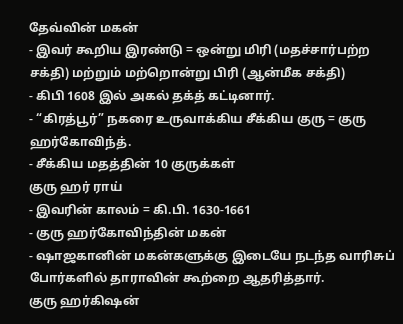தேவ்வின் மகன்
- இவர் கூறிய இரண்டு = ஒன்று மிரி (மதச்சார்பற்ற சக்தி) மற்றும் மற்றொன்று பிரி (ஆன்மீக சக்தி)
- கிபி 1608 இல் அகல் தக்த் கட்டினார்.
- “கிரத்பூர்” நகரை உருவாக்கிய சீக்கிய குரு = குரு ஹர்கோவிந்த்.
- சீக்கிய மதத்தின் 10 குருக்கள்
குரு ஹர் ராய்
- இவரின் காலம் = கி.பி. 1630-1661
- குரு ஹர்கோவிந்தின் மகன்
- ஷாஜகானின் மகன்களுக்கு இடையே நடந்த வாரிசுப் போர்களில் தாராவின் கூற்றை ஆதரித்தார்.
குரு ஹர்கிஷன்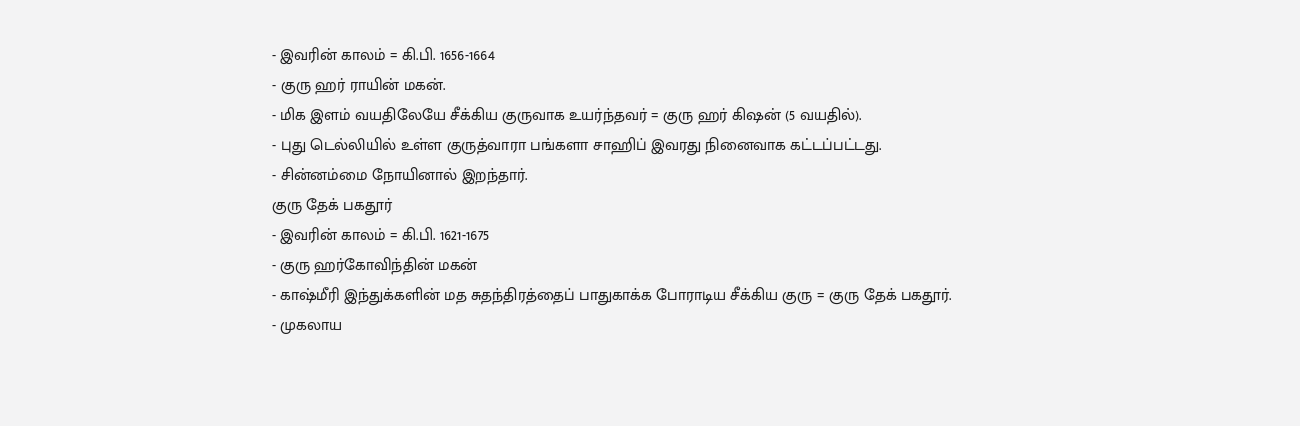- இவரின் காலம் = கி.பி. 1656-1664
- குரு ஹர் ராயின் மகன்.
- மிக இளம் வயதிலேயே சீக்கிய குருவாக உயர்ந்தவர் = குரு ஹர் கிஷன் (5 வயதில்).
- புது டெல்லியில் உள்ள குருத்வாரா பங்களா சாஹிப் இவரது நினைவாக கட்டப்பட்டது.
- சின்னம்மை நோயினால் இறந்தார்.
குரு தேக் பகதூர்
- இவரின் காலம் = கி.பி. 1621-1675
- குரு ஹர்கோவிந்தின் மகன்
- காஷ்மீரி இந்துக்களின் மத சுதந்திரத்தைப் பாதுகாக்க போராடிய சீக்கிய குரு = குரு தேக் பகதூர்.
- முகலாய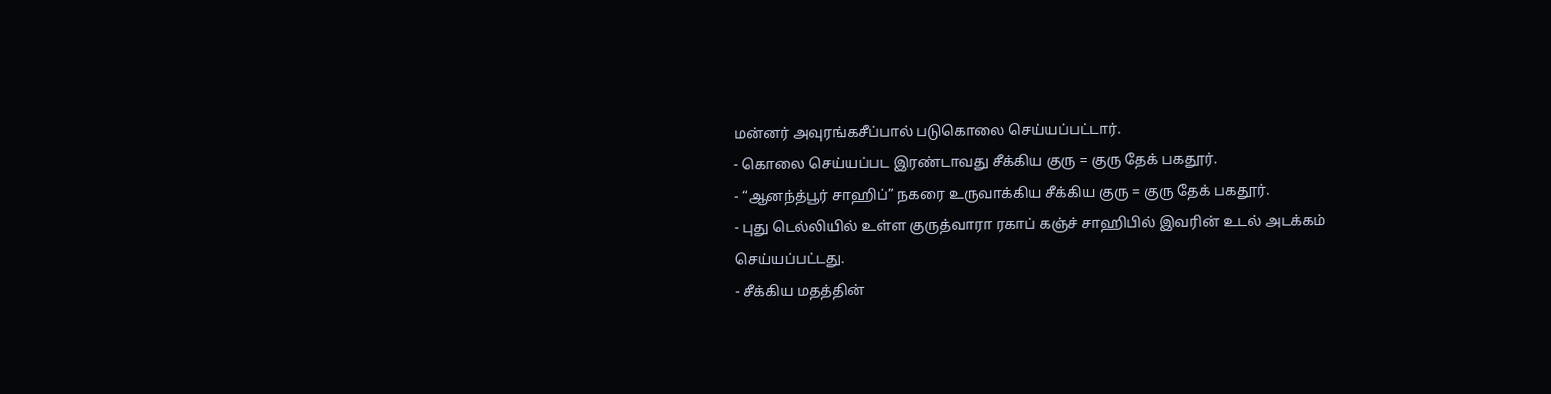மன்னர் அவுரங்கசீப்பால் படுகொலை செய்யப்பட்டார்.
- கொலை செய்யப்பட இரண்டாவது சீக்கிய குரு = குரு தேக் பகதூர்.
- “ஆனந்த்பூர் சாஹிப்” நகரை உருவாக்கிய சீக்கிய குரு = குரு தேக் பகதூர்.
- புது டெல்லியில் உள்ள குருத்வாரா ரகாப் கஞ்ச் சாஹிபில் இவரின் உடல் அடக்கம் செய்யப்பட்டது.
- சீக்கிய மதத்தின்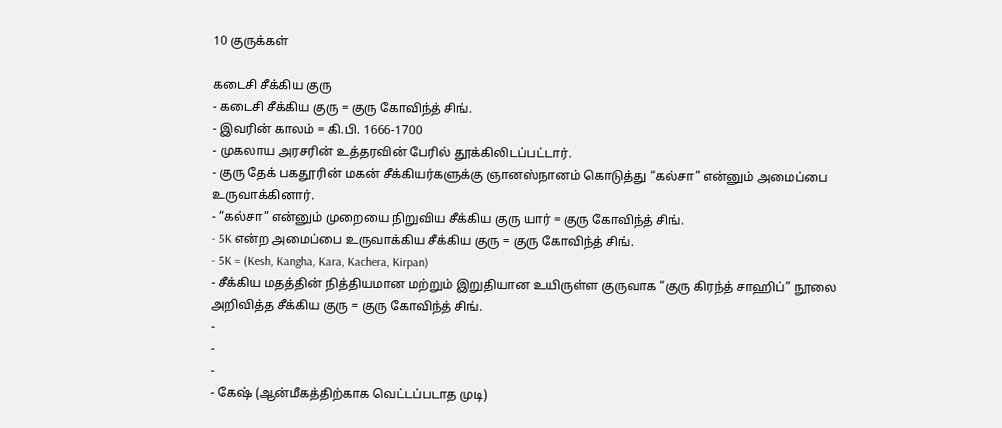10 குருக்கள்

கடைசி சீக்கிய குரு
- கடைசி சீக்கிய குரு = குரு கோவிந்த் சிங்.
- இவரின் காலம் = கி.பி. 1666-1700
- முகலாய அரசரின் உத்தரவின் பேரில் தூக்கிலிடப்பட்டார்.
- குரு தேக் பகதூரின் மகன் சீக்கியர்களுக்கு ஞானஸ்நானம் கொடுத்து “கல்சா” என்னும் அமைப்பை உருவாக்கினார்.
- “கல்சா” என்னும் முறையை நிறுவிய சீக்கிய குரு யார் = குரு கோவிந்த் சிங்.
- 5K என்ற அமைப்பை உருவாக்கிய சீக்கிய குரு = குரு கோவிந்த் சிங்.
- 5K = (Kesh, Kangha, Kara, Kachera, Kirpan)
- சீக்கிய மதத்தின் நித்தியமான மற்றும் இறுதியான உயிருள்ள குருவாக “குரு கிரந்த் சாஹிப்” நூலை அறிவித்த சீக்கிய குரு = குரு கோவிந்த் சிங்.
-
-
-
- கேஷ் (ஆன்மீகத்திற்காக வெட்டப்படாத முடி)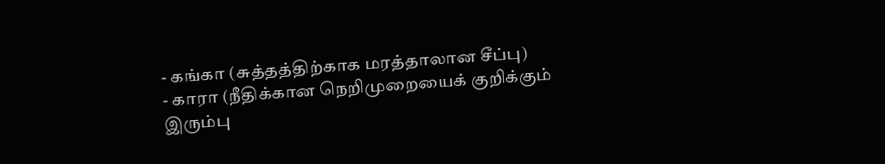- கங்கா (சுத்தத்திற்காக மரத்தாலான சீப்பு)
- காரா (நீதிக்கான நெறிமுறையைக் குறிக்கும் இரும்பு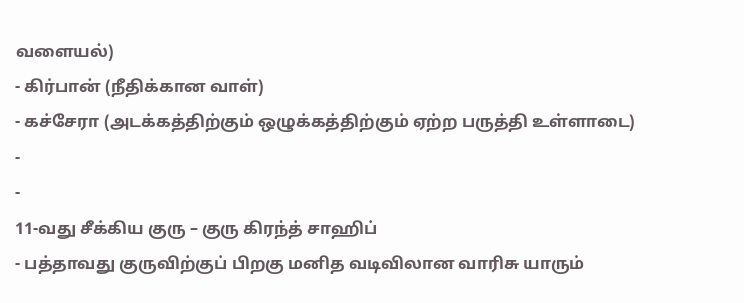வளையல்)
- கிர்பான் (நீதிக்கான வாள்)
- கச்சேரா (அடக்கத்திற்கும் ஒழுக்கத்திற்கும் ஏற்ற பருத்தி உள்ளாடை)
-
-
11-வது சீக்கிய குரு – குரு கிரந்த் சாஹிப்
- பத்தாவது குருவிற்குப் பிறகு மனித வடிவிலான வாரிசு யாரும்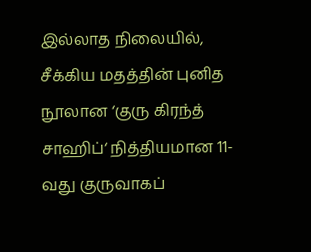இல்லாத நிலையில், சீக்கிய மதத்தின் புனித நூலான ‘குரு கிரந்த் சாஹிப்‘ நித்தியமான 11-வது குருவாகப்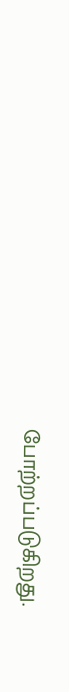போற்றப்படுகிறது.